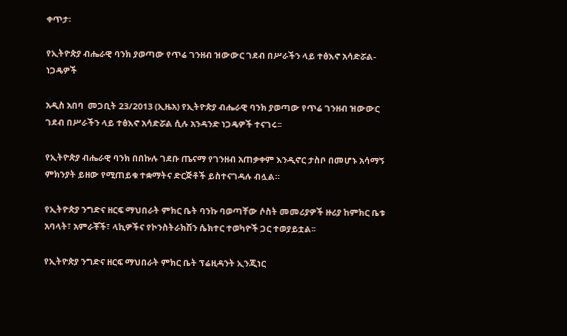ቀጥታ፡

የኢትዮጵያ ብሔራዊ ባንክ ያወጣው የጥሬ ገንዘብ ዝውውር ገደብ በሥራችን ላይ ተፅእኖ አሳድሯል- ነጋዴዎች

አዲስ አበባ  መጋቢት 23/2013 (ኢዜአ) የኢትዮጵያ ብሔራዊ ባንክ ያወጣው የጥሬ ገንዘብ ዝውውር ገደብ በሥራችን ላይ ተፅእኖ አሳድሯል ሲሉ አንዳንድ ነጋዴዎች ተናገሩ፡፡

የኢትዮጵያ ብሔራዊ ባንክ በበኩሉ ገደቡ ጤናማ የገንዘብ አጠቃቀም እንዲኖር ታስቦ በመሆኑ አሳማኝ ምክንያት ይዘው የሚጠይቁ ተቋማትና ድርጅቶች ይስተናገዳሉ ብሏል።

የኢትዮጵያ ንግድና ዘርፍ ማህበራት ምክር ቤት ባንኩ ባወጣቸው ሶስት መመሪያዎች ዙሪያ ከምክር ቤቱ አባላት፣ አምራቾች፣ ላኪዎችና የኮንስትራክሽን ሴክተር ተወካዮች ጋር ተወያይቷል፡፡

የኢትዮጵያ ንግድና ዘርፍ ማህበራት ምክር ቤት ፕሬዚዳንት ኢንጂነር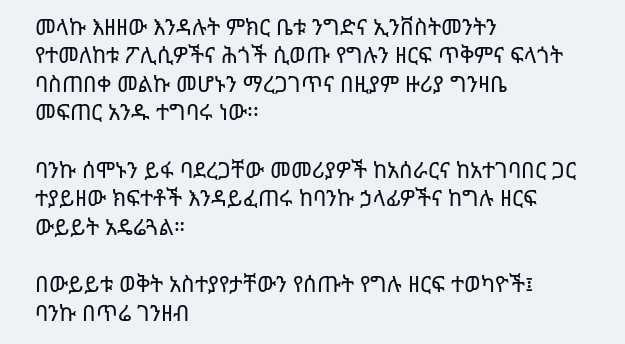መላኩ እዘዘው እንዳሉት ምክር ቤቱ ንግድና ኢንቨስትመንትን የተመለከቱ ፖሊሲዎችና ሕጎች ሲወጡ የግሉን ዘርፍ ጥቅምና ፍላጎት ባስጠበቀ መልኩ መሆኑን ማረጋገጥና በዚያም ዙሪያ ግንዛቤ መፍጠር አንዱ ተግባሩ ነው፡፡

ባንኩ ሰሞኑን ይፋ ባደረጋቸው መመሪያዎች ከአሰራርና ከአተገባበር ጋር ተያይዘው ክፍተቶች እንዳይፈጠሩ ከባንኩ ኃላፊዎችና ከግሉ ዘርፍ   ውይይት አዴሬጓል።

በውይይቱ ወቅት አስተያየታቸውን የሰጡት የግሉ ዘርፍ ተወካዮች፤ ባንኩ በጥሬ ገንዘብ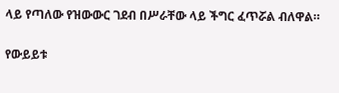ላይ የጣለው የዝውውር ገደብ በሥራቸው ላይ ችግር ፈጥሯል ብለዋል።

የውይይቱ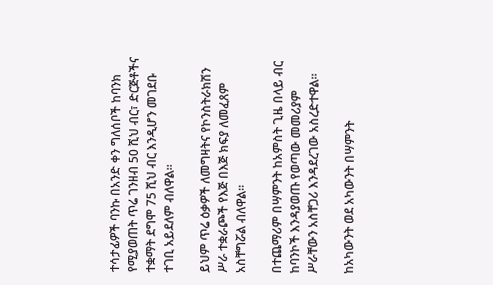ተሳታፊዎች ባንኩ በአንድ ቀን ግለሰቦች ከባንክ የሚያወጠት ጥሬ ገንዘብ 50 ሺህ ብር፣ ድርጅቶችና ተቋማት ደግሞ 75 ሺህ ብር እንዲሆን መገደቡ ተገቢ አይደለም ብለዋል፡፡

ይህም ጥሬ ዕቃዎች ለመግዛትና የኮንስትራክሽን ሥራ ተቋራጮች የእጅ በእጅ ክፍያ ለመፈጸም አስቸግሯል ብለዋል።

በተጨማሪም በሣምንት ከአምስት ጊዜ በላይ ብር ከባንኮች እንዳያወጡ የወጣው መመሪያም ሥራቸውን አስቸጋሪ እንዳደረገው አስረድተዋል፡፡

ከአካውንት ወደ አካውንት በሣምንት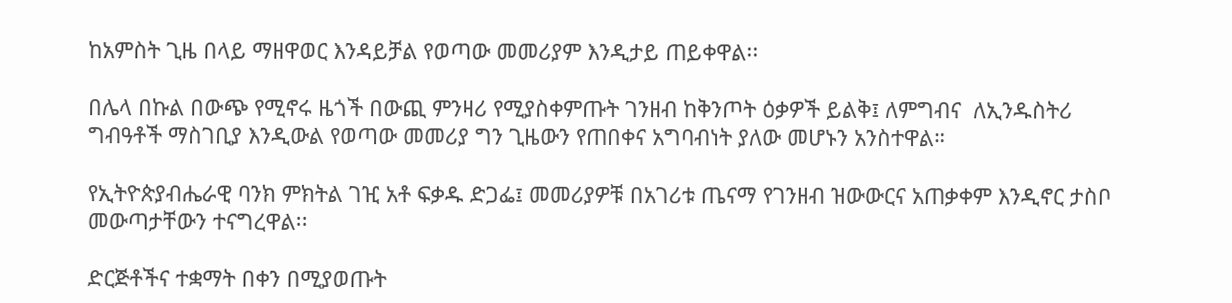ከአምስት ጊዜ በላይ ማዘዋወር እንዳይቻል የወጣው መመሪያም እንዲታይ ጠይቀዋል፡፡

በሌላ በኩል በውጭ የሚኖሩ ዜጎች በውጪ ምንዛሪ የሚያስቀምጡት ገንዘብ ከቅንጦት ዕቃዎች ይልቅ፤ ለምግብና  ለኢንዱስትሪ ግብዓቶች ማስገቢያ እንዲውል የወጣው መመሪያ ግን ጊዜውን የጠበቀና አግባብነት ያለው መሆኑን አንስተዋል።

የኢትዮጵያብሔራዊ ባንክ ምክትል ገዢ አቶ ፍቃዱ ድጋፌ፤ መመሪያዎቹ በአገሪቱ ጤናማ የገንዘብ ዝውውርና አጠቃቀም እንዲኖር ታስቦ መውጣታቸውን ተናግረዋል፡፡

ድርጅቶችና ተቋማት በቀን በሚያወጡት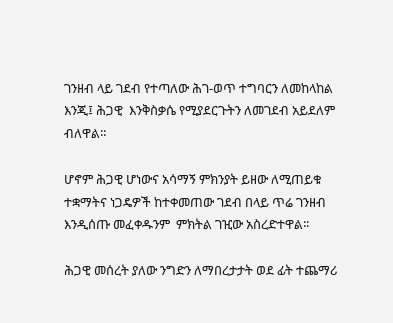ገንዘብ ላይ ገደብ የተጣለው ሕገ-ወጥ ተግባርን ለመከላከል እንጂ፤ ሕጋዊ  እንቅስቃሴ የሚያደርጉትን ለመገደብ አይደለም ብለዋል፡፡

ሆኖም ሕጋዊ ሆነውና አሳማኝ ምክንያት ይዘው ለሚጠይቁ ተቋማትና ነጋዴዎች ከተቀመጠው ገደብ በላይ ጥሬ ገንዘብ እንዲሰጡ መፈቀዱንም  ምክትል ገዢው አስረድተዋል፡፡

ሕጋዊ መሰረት ያለው ንግድን ለማበረታታት ወደ ፊት ተጨማሪ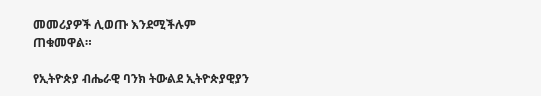መመሪያዎች ሊወጡ እንደሚችሉም ጠቁመዋል።

የኢትዮጵያ ብሔራዊ ባንክ ትውልደ ኢትዮጵያዊያን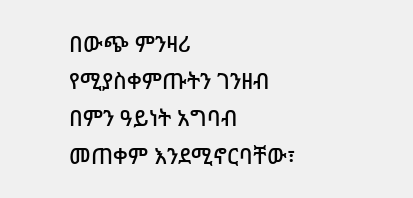በውጭ ምንዛሪ የሚያስቀምጡትን ገንዘብ በምን ዓይነት አግባብ መጠቀም እንደሚኖርባቸው፣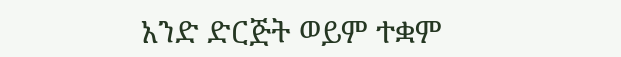አንድ ድርጅት ወይም ተቋም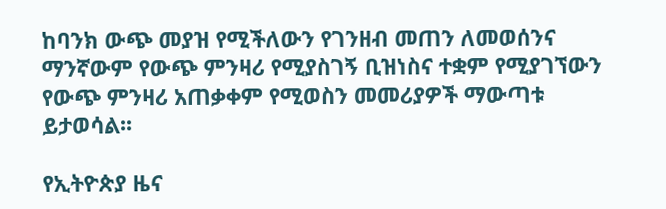ከባንክ ውጭ መያዝ የሚችለውን የገንዘብ መጠን ለመወሰንና ማንኛውም የውጭ ምንዛሪ የሚያስገኝ ቢዝነስና ተቋም የሚያገኘውን የውጭ ምንዛሪ አጠቃቀም የሚወስን መመሪያዎች ማውጣቱ ይታወሳል፡፡

የኢትዮጵያ ዜና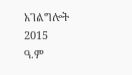አገልግሎት
2015
ዓ.ም